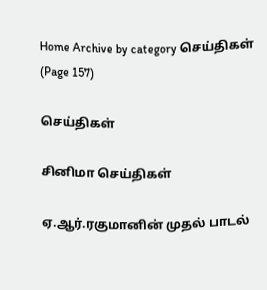Home Archive by category செய்திகள் (Page 157)

செய்திகள்

சினிமா செய்திகள்

ஏ.ஆர்.ரகுமானின் முதல் பாடல்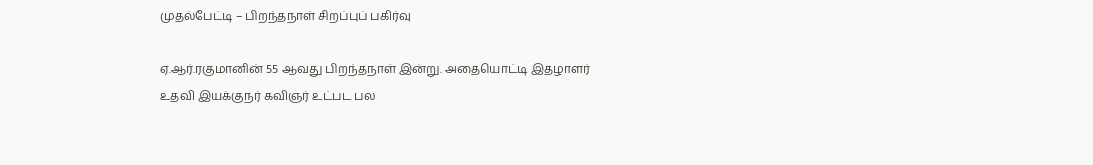முதல்பேட்டி – பிறந்தநாள் சிறப்புப் பகிர்வு

ஏ.ஆர்.ரகுமானின் 55 ஆவது பிறந்தநாள் இன்று. அதையொட்டி இதழாளர் உதவி இயக்குநர் கவிஞர் உட்பட பல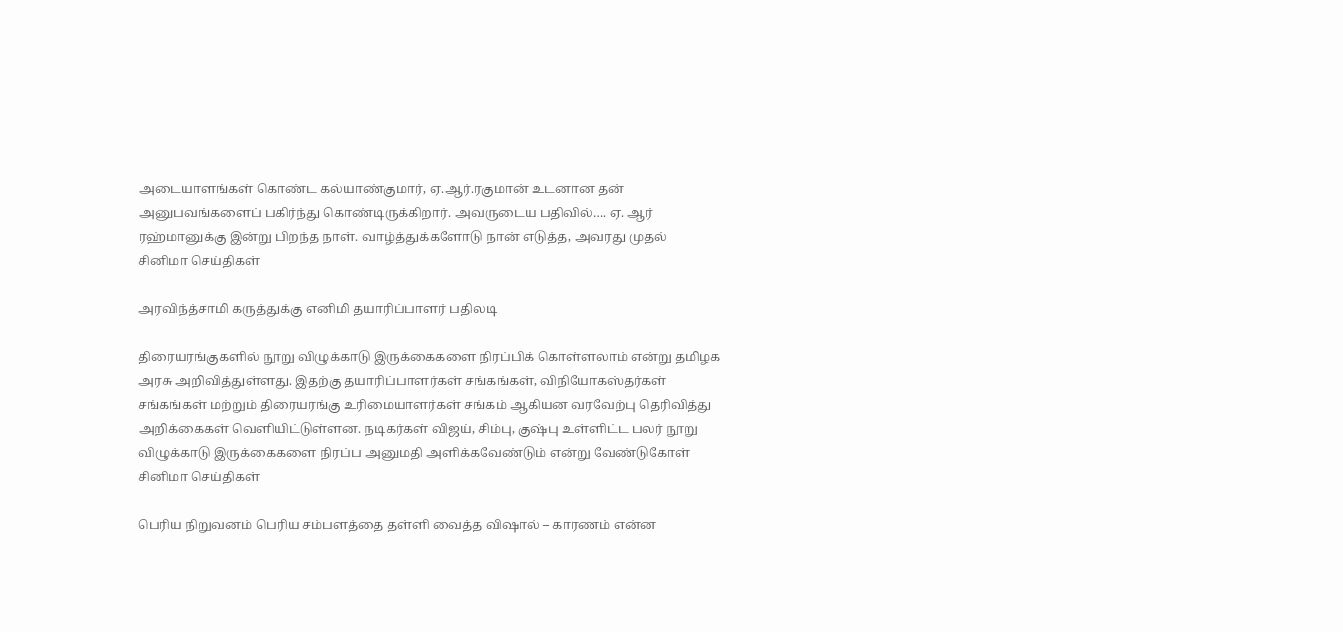அடையாளங்கள் கொண்ட கல்யாண்குமார், ஏ.ஆர்.ரகுமான் உடனான தன் அனுபவங்களைப் பகிர்ந்து கொண்டிருக்கிறார். அவருடைய பதிவில்…. ஏ. ஆர் ரஹ்மானுக்கு இன்று பிறந்த நாள். வாழ்த்துக்களோடு நான் எடுத்த, அவரது முதல்
சினிமா செய்திகள்

அரவிந்த்சாமி கருத்துக்கு எனிமி தயாரிப்பாளர் பதிலடி

திரையரங்குகளில் நூறு விழுக்காடு இருக்கைகளை நிரப்பிக் கொள்ளலாம் என்று தமிழக அரசு அறிவித்துள்ளது. இதற்கு தயாரிப்பாளர்கள் சங்கங்கள், விநியோகஸ்தர்கள் சங்கங்கள் மற்றும் திரையரங்கு உரிமையாளர்கள் சங்கம் ஆகியன வரவேற்பு தெரிவித்து அறிக்கைகள் வெளியிட்டுள்ளன. நடிகர்கள் விஜய், சிம்பு, குஷ்பு உள்ளிட்ட பலர் நூறு விழுக்காடு இருக்கைகளை நிரப்ப அனுமதி அளிக்கவேண்டும் என்று வேண்டுகோள்
சினிமா செய்திகள்

பெரிய நிறுவனம் பெரிய சம்பளத்தை தள்ளி வைத்த விஷால் – காரணம் என்ன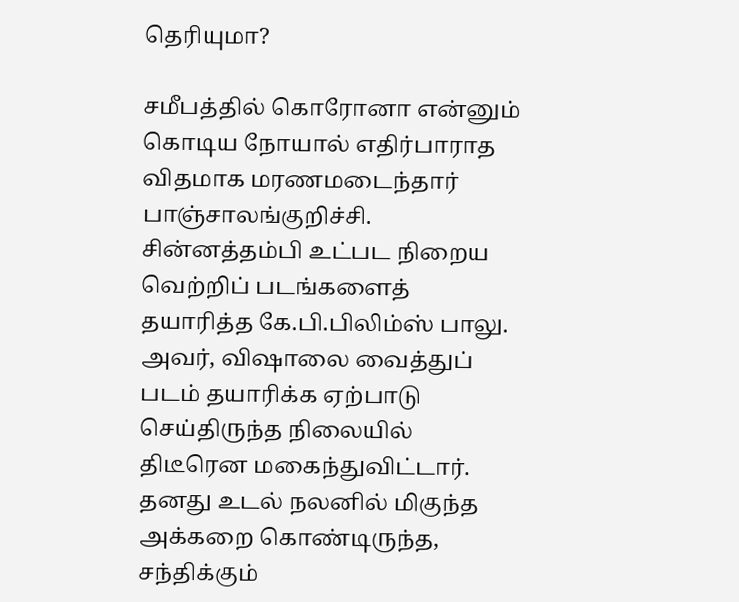தெரியுமா?

சமீபத்தில் கொரோனா என்னும் கொடிய நோயால் எதிர்பாராத விதமாக மரணமடைந்தார் பாஞ்சாலங்குறிச்சி. சின்னத்தம்பி உட்பட நிறைய வெற்றிப் படங்களைத் தயாரித்த கே.பி.பிலிம்ஸ் பாலு. அவர், விஷாலை வைத்துப் படம் தயாரிக்க ஏற்பாடு செய்திருந்த நிலையில் திடீரென மகைந்துவிட்டார். தனது உடல் நலனில் மிகுந்த அக்கறை கொண்டிருந்த, சந்திக்கும்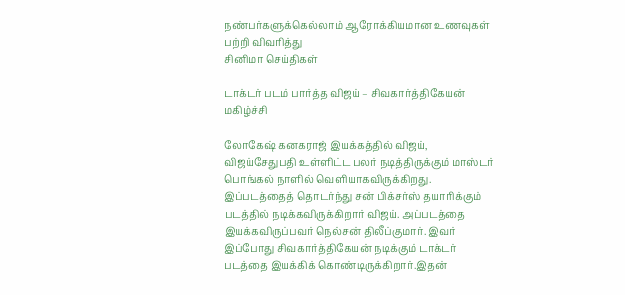நண்பர்களுக்கெல்லாம் ஆரோக்கியமான உணவுகள் பற்றி விவரித்து
சினிமா செய்திகள்

டாக்டர் படம் பார்த்த விஜய் – சிவகார்த்திகேயன் மகிழ்ச்சி

லோகேஷ் கனகராஜ் இயக்கத்தில் விஜய், விஜய்சேதுபதி உள்ளிட்ட பலர் நடித்திருக்கும் மாஸ்டர் பொங்கல் நாளில் வெளியாகவிருக்கிறது. இப்படத்தைத் தொடர்ந்து சன் பிக்சர்ஸ் தயாரிக்கும் படத்தில் நடிக்கவிருக்கிறார் விஜய். அப்படத்தை இயக்கவிருப்பவர் நெல்சன் திலீப்குமார். இவர் இப்போது சிவகார்த்திகேயன் நடிக்கும் டாக்டர் படத்தை இயக்கிக் கொண்டிருக்கிறார்.இதன்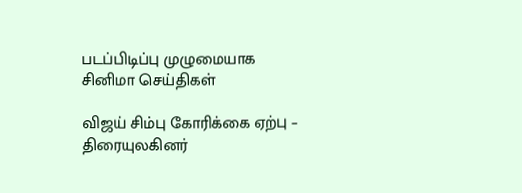படப்பிடிப்பு முழுமையாக
சினிமா செய்திகள்

விஜய் சிம்பு கோரிக்கை ஏற்பு – திரையுலகினர்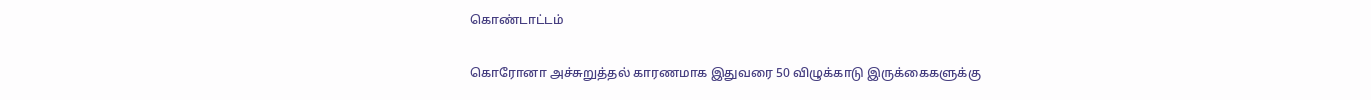கொண்டாட்டம்

கொரோனா அச்சுறுத்தல் காரணமாக இதுவரை 50 விழுக்காடு இருக்கைகளுக்கு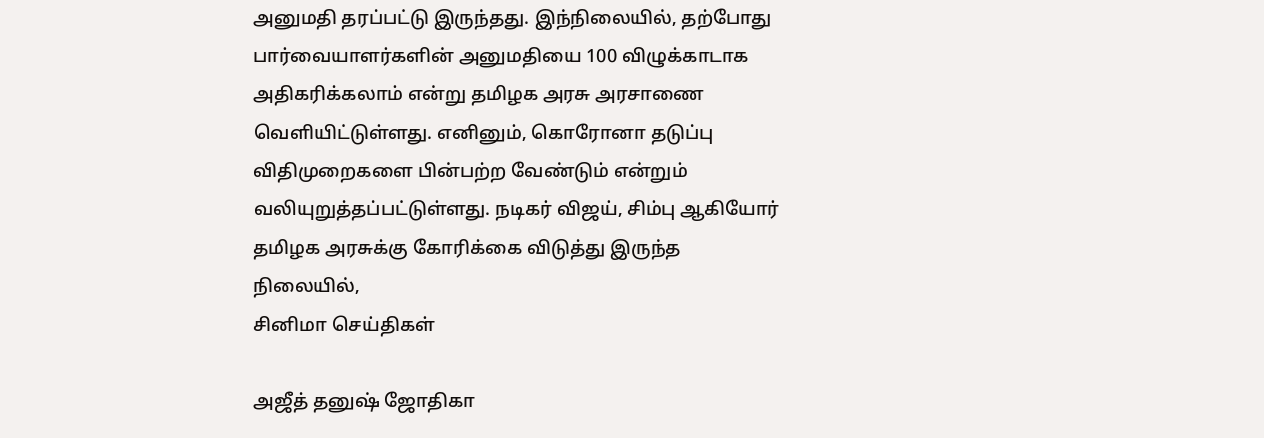அனுமதி தரப்பட்டு இருந்தது. இந்நிலையில், தற்போது பார்வையாளர்களின் அனுமதியை 100 விழுக்காடாக அதிகரிக்கலாம் என்று தமிழக அரசு அரசாணை வெளியிட்டுள்ளது. எனினும், கொரோனா தடுப்பு விதிமுறைகளை பின்பற்ற வேண்டும் என்றும் வலியுறுத்தப்பட்டுள்ளது. நடிகர் விஜய், சிம்பு ஆகியோர் தமிழக அரசுக்கு கோரிக்கை விடுத்து இருந்த நிலையில்,
சினிமா செய்திகள்

அஜீத் தனுஷ் ஜோதிகா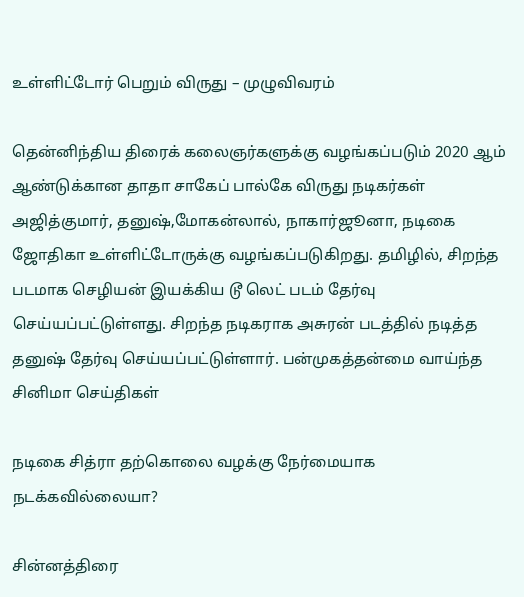உள்ளிட்டோர் பெறும் விருது – முழுவிவரம்

தென்னிந்திய திரைக் கலைஞர்களுக்கு வழங்கப்படும் 2020 ஆம் ஆண்டுக்கான தாதா சாகேப் பால்கே விருது நடிகர்கள் அஜித்குமார், தனுஷ்,மோகன்லால், நாகார்ஜூனா, நடிகை ஜோதிகா உள்ளிட்டோருக்கு வழங்கப்படுகிறது. தமிழில், சிறந்த படமாக செழியன் இயக்கிய டூ லெட் படம் தேர்வு செய்யப்பட்டுள்ளது. சிறந்த நடிகராக அசுரன் படத்தில் நடித்த தனுஷ் தேர்வு செய்யப்பட்டுள்ளார். பன்முகத்தன்மை வாய்ந்த
சினிமா செய்திகள்

நடிகை சித்ரா தற்கொலை வழக்கு நேர்மையாக நடக்கவில்லையா?

சின்னத்திரை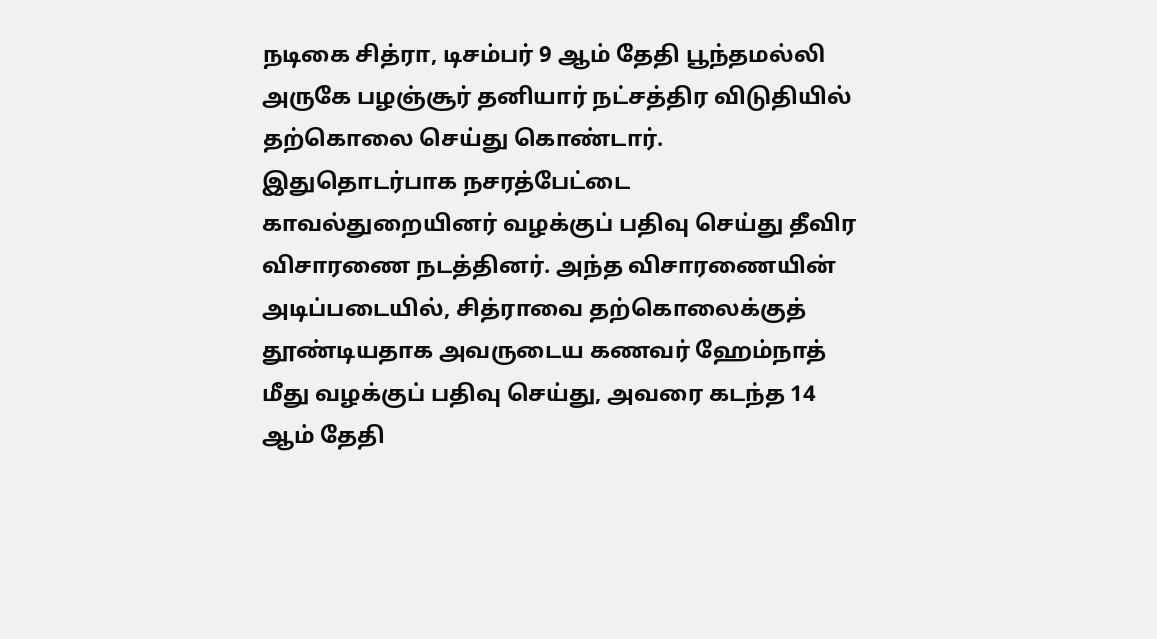நடிகை சித்ரா, டிசம்பர் 9 ஆம் தேதி பூந்தமல்லி அருகே பழஞ்சூர் தனியார் நட்சத்திர விடுதியில் தற்கொலை செய்து கொண்டார். இதுதொடர்பாக நசரத்பேட்டை காவல்துறையினர் வழக்குப் பதிவு செய்து தீவிர விசாரணை நடத்தினர். அந்த விசாரணையின் அடிப்படையில், சித்ராவை தற்கொலைக்குத் தூண்டியதாக அவருடைய கணவர் ஹேம்நாத் மீது வழக்குப் பதிவு செய்து, அவரை கடந்த 14 ஆம் தேதி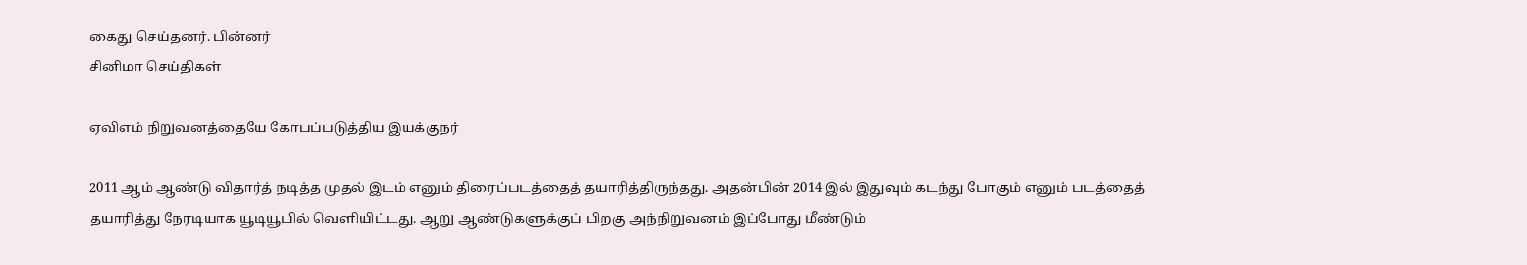கைது செய்தனர். பின்னர்
சினிமா செய்திகள்

ஏவிஎம் நிறுவனத்தையே கோபப்படுத்திய இயக்குநர்

2011 ஆம் ஆண்டு விதார்த் நடித்த முதல் இடம் எனும் திரைப்படத்தைத் தயாரித்திருந்தது. அதன்பின் 2014 இல் இதுவும் கடந்து போகும் எனும் படத்தைத் தயாரித்து நேரடியாக யூடியூபில் வெளியிட்டது. ஆறு ஆண்டுகளுக்குப் பிறகு அந்நிறுவனம் இப்போது மீண்டும்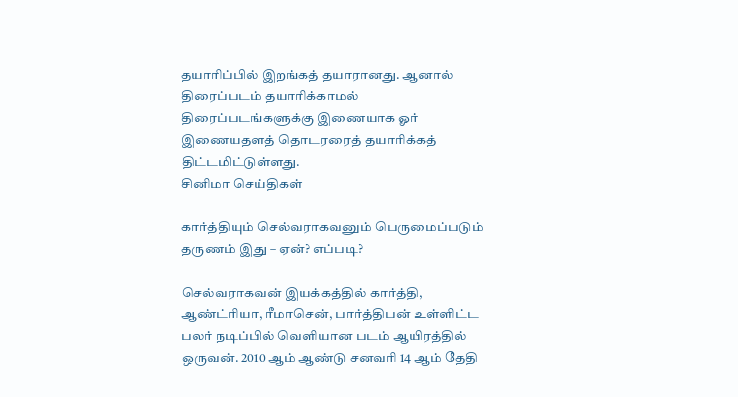தயாரிப்பில் இறங்கத் தயாரானது. ஆனால் திரைப்படம் தயாரிக்காமல் திரைப்படங்களுக்கு இணையாக ஓர் இணையதளத் தொடரரைத் தயாரிக்கத் திட்டமிட்டுள்ளது.
சினிமா செய்திகள்

கார்த்தியும் செல்வராகவனும் பெருமைப்படும் தருணம் இது – ஏன்? எப்படி?

செல்வராகவன் இயக்கத்தில் கார்த்தி, ஆண்ட்ரியா, ரீமாசென், பார்த்திபன் உள்ளிட்ட பலர் நடிப்பில் வெளியான படம் ஆயிரத்தில் ஒருவன். 2010 ஆம் ஆண்டு சனவரி 14 ஆம் தேதி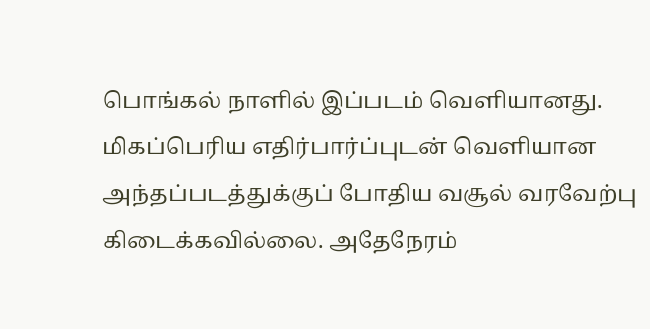பொங்கல் நாளில் இப்படம் வெளியானது. மிகப்பெரிய எதிர்பார்ப்புடன் வெளியான அந்தப்படத்துக்குப் போதிய வசூல் வரவேற்பு கிடைக்கவில்லை. அதேநேரம்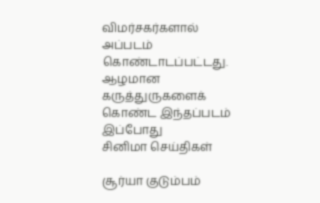விமர்சகர்களால் அப்படம் கொண்டாடப்பட்டது. ஆழமான கருத்துருகளைக் கொண்ட இந்தப்படம் இப்போது
சினிமா செய்திகள்

சூர்யா குடும்பம்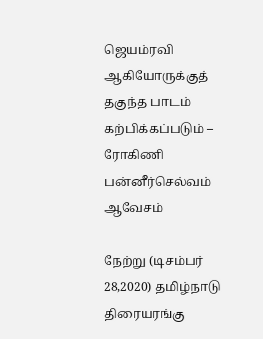ஜெயம்ரவி ஆகியோருக்குத் தகுந்த பாடம் கற்பிக்கப்படும் – ரோகிணி பன்னீர்செல்வம் ஆவேசம்

நேற்று (டிசம்பர் 28,2020) தமிழ்நாடு திரையரங்கு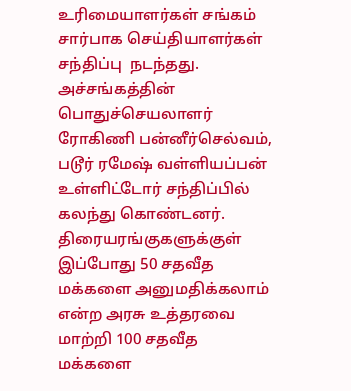உரிமையாளர்கள் சங்கம் சார்பாக செய்தியாளர்கள் சந்திப்பு  நடந்தது. அச்சங்கத்தின் பொதுச்செயலாளர் ரோகிணி பன்னீர்செல்வம், படூர் ரமேஷ் வள்ளியப்பன் உள்ளிட்டோர் சந்திப்பில் கலந்து கொண்டனர். திரையரங்குகளுக்குள் இப்போது 50 சதவீத மக்களை அனுமதிக்கலாம் என்ற அரசு உத்தரவை மாற்றி 100 சதவீத மக்களை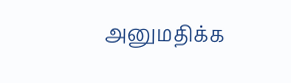அனுமதிக்க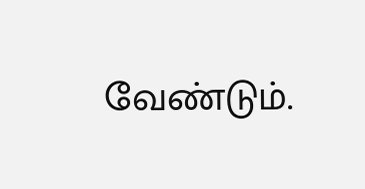வேண்டும்.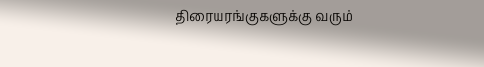திரையரங்குகளுக்கு வரும்